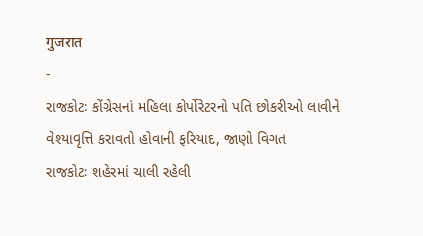गुजरात
-
રાજકોટઃ કોંગ્રેસનાં મહિલા કોર્પોરેટરનો પતિ છોકરીઓ લાવીને વેશ્યાવૃત્તિ કરાવતો હોવાની ફરિયાદ, જાણો વિગત
રાજકોટઃ શહેરમાં ચાલી રહેલી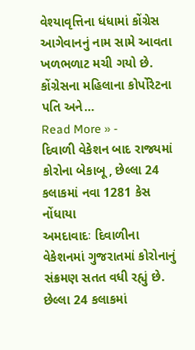વેશ્યાવૃત્તિના ધંધામાં કોંગ્રેસ આગેવાનનું નામ સામે આવતા ખળભળાટ મચી ગયો છે. કોંગ્રેસના મહિલાના કોર્પોરેટના પતિ અને…
Read More » -
દિવાળી વેકેશન બાદ રાજ્યમાં કોરોના બેકાબૂ, છેલ્લા 24 કલાકમાં નવા 1281 કેસ નોંધાયા
અમદાવાદઃ દિવાળીના વેકેશનમાં ગુજરાતમાં કોરોનાનું સંક્રમણ સતત વધી રહ્યું છે. છેલ્લા 24 કલાકમાં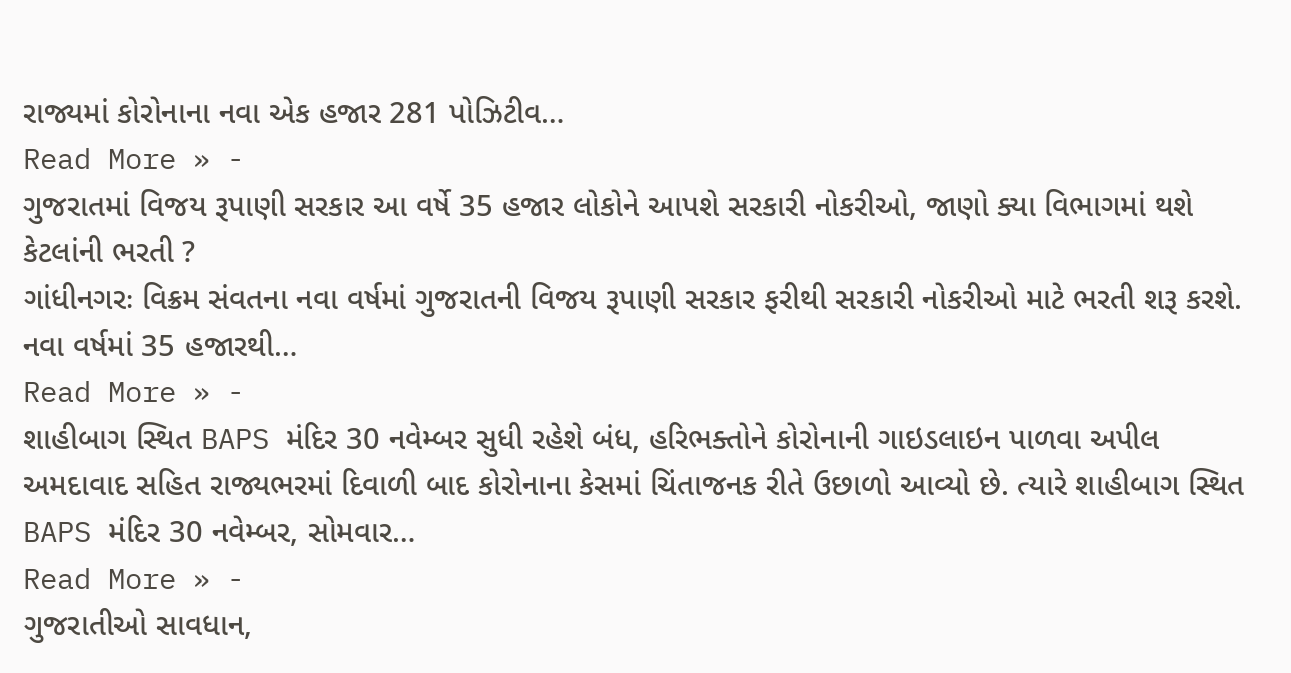રાજ્યમાં કોરોનાના નવા એક હજાર 281 પોઝિટીવ…
Read More » -
ગુજરાતમાં વિજય રૂપાણી સરકાર આ વર્ષે 35 હજાર લોકોને આપશે સરકારી નોકરીઓ, જાણો ક્યા વિભાગમાં થશે કેટલાંની ભરતી ?
ગાંધીનગરઃ વિક્રમ સંવતના નવા વર્ષમાં ગુજરાતની વિજય રૂપાણી સરકાર ફરીથી સરકારી નોકરીઓ માટે ભરતી શરૂ કરશે. નવા વર્ષમાં 35 હજારથી…
Read More » -
શાહીબાગ સ્થિત BAPS મંદિર 30 નવેમ્બર સુધી રહેશે બંધ, હરિભક્તોને કોરોનાની ગાઇડલાઇન પાળવા અપીલ
અમદાવાદ સહિત રાજ્યભરમાં દિવાળી બાદ કોરોનાના કેસમાં ચિંતાજનક રીતે ઉછાળો આવ્યો છે. ત્યારે શાહીબાગ સ્થિત BAPS મંદિર 30 નવેમ્બર, સોમવાર…
Read More » -
ગુજરાતીઓ સાવધાન,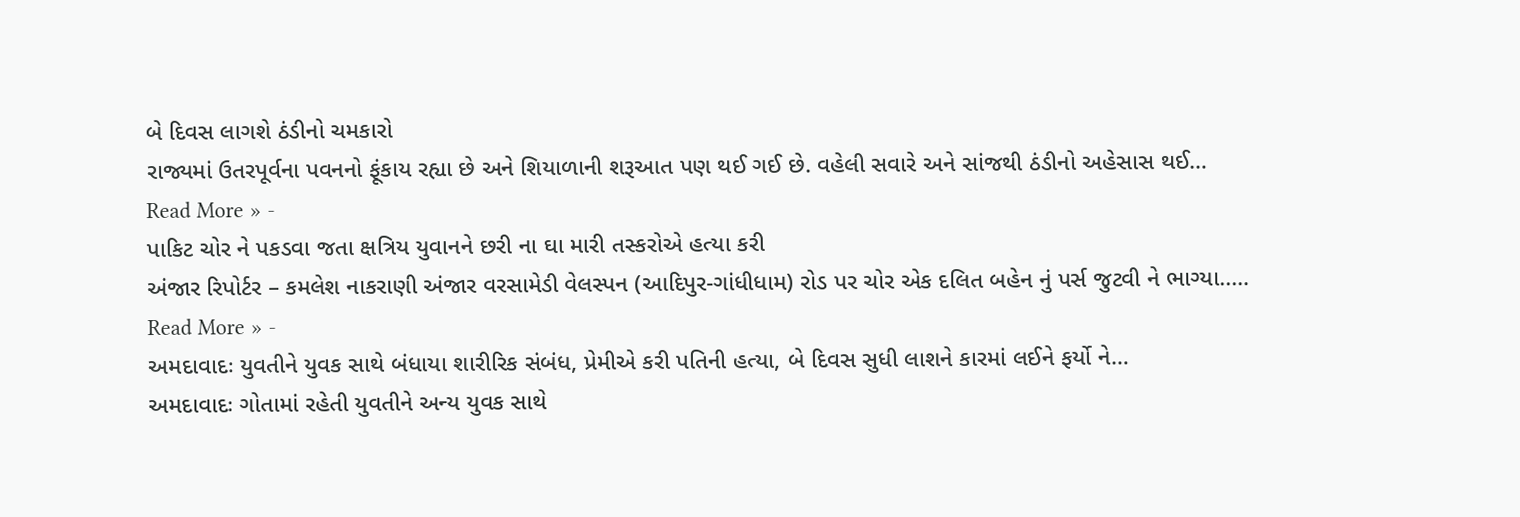બે દિવસ લાગશે ઠંડીનો ચમકારો
રાજ્યમાં ઉતરપૂર્વના પવનનો ફૂંકાય રહ્યા છે અને શિયાળાની શરૂઆત પણ થઈ ગઈ છે. વહેલી સવારે અને સાંજથી ઠંડીનો અહેસાસ થઈ…
Read More » -
પાકિટ ચોર ને પકડવા જતા ક્ષત્રિય યુવાનને છરી ના ઘા મારી તસ્કરોએ હત્યા કરી
અંજાર રિપોર્ટર – કમલેશ નાકરાણી અંજાર વરસામેડી વેલસ્પન (આદિપુર-ગાંધીધામ) રોડ પર ચોર એક દલિત બહેન નું પર્સ જુટવી ને ભાગ્યા..…
Read More » -
અમદાવાદઃ યુવતીને યુવક સાથે બંધાયા શારીરિક સંબંધ, પ્રેમીએ કરી પતિની હત્યા, બે દિવસ સુધી લાશને કારમાં લઈને ફર્યો ને…
અમદાવાદઃ ગોતામાં રહેતી યુવતીને અન્ય યુવક સાથે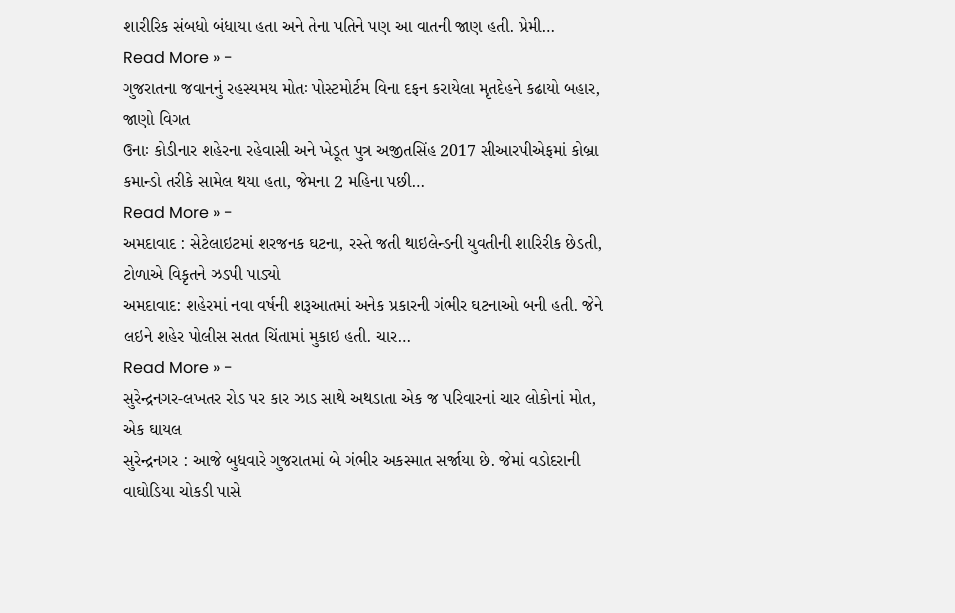શારીરિક સંબધો બંધાયા હતા અને તેના પતિને પણ આ વાતની જાણ હતી. પ્રેમી…
Read More » -
ગુજરાતના જવાનનું રહસ્યમય મોતઃ પોસ્ટમોર્ટમ વિના દફન કરાયેલા મૃતદેહને કઢાયો બહાર, જાણો વિગત
ઉનાઃ કોડીનાર શહેરના રહેવાસી અને ખેડૂત પુત્ર અજીતસિંહ 2017 સીઆરપીએફમાં કોબ્રા કમાન્ડો તરીકે સામેલ થયા હતા, જેમના 2 મહિના પછી…
Read More » -
અમદાવાદ : સેટેલાઇટમાં શરજનક ઘટના, રસ્તે જતી થાઇલેન્ડની યુવતીની શારિરીક છેડતી, ટોળાએ વિકૃતને ઝડપી પાડ્યો
અમદાવાદ: શહેરમાં નવા વર્ષની શરૂઆતમાં અનેક પ્રકારની ગંભીર ઘટનાઓ બની હતી. જેને લઇને શહેર પોલીસ સતત ચિંતામાં મુકાઇ હતી. ચાર…
Read More » -
સુરેન્દ્રનગર-લખતર રોડ પર કાર ઝાડ સાથે અથડાતા એક જ પરિવારનાં ચાર લોકોનાં મોત, એક ઘાયલ
સુરેન્દ્રનગર : આજે બુધવારે ગુજરાતમાં બે ગંભીર અકસ્માત સર્જાયા છે. જેમાં વડોદરાની વાઘોડિયા ચોકડી પાસે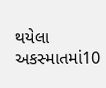થયેલા અકસ્માતમાં10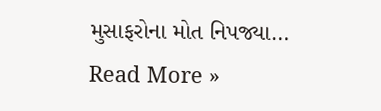મુસાફરોના મોત નિપજ્યા…
Read More »